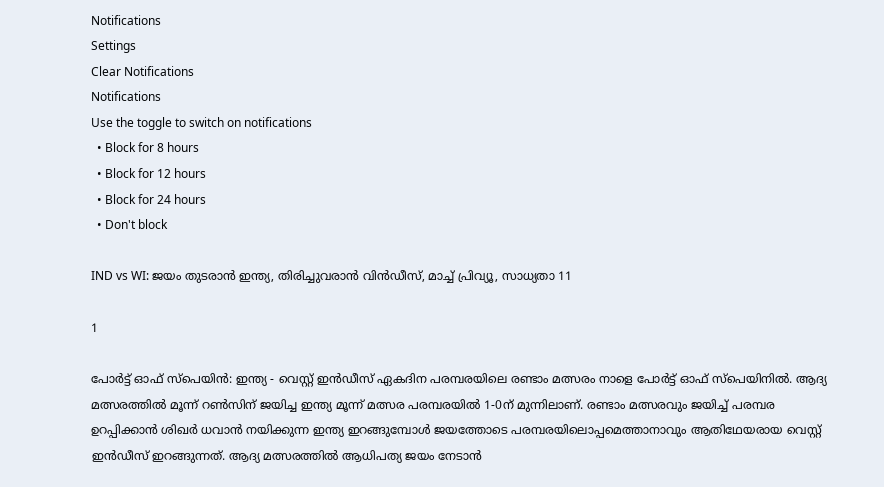Notifications
Settings
Clear Notifications
Notifications
Use the toggle to switch on notifications
  • Block for 8 hours
  • Block for 12 hours
  • Block for 24 hours
  • Don't block

IND vs WI: ജയം തുടരാന്‍ ഇന്ത്യ, തിരിച്ചുവരാന്‍ വിന്‍ഡീസ്, മാച്ച് പ്രിവ്യൂ, സാധ്യതാ 11

1

പോര്‍ട്ട് ഓഫ് സ്‌പെയിന്‍: ഇന്ത്യ - വെസ്റ്റ് ഇന്‍ഡീസ് ഏകദിന പരമ്പരയിലെ രണ്ടാം മത്സരം നാളെ പോര്‍ട്ട് ഓഫ് സ്‌പെയിനില്‍. ആദ്യ മത്സരത്തില്‍ മൂന്ന് റണ്‍സിന് ജയിച്ച ഇന്ത്യ മൂന്ന് മത്സര പരമ്പരയില്‍ 1-0ന് മുന്നിലാണ്. രണ്ടാം മത്സരവും ജയിച്ച് പരമ്പര ഉറപ്പിക്കാന്‍ ശിഖര്‍ ധവാന്‍ നയിക്കുന്ന ഇന്ത്യ ഇറങ്ങുമ്പോള്‍ ജയത്തോടെ പരമ്പരയിലൊപ്പമെത്താനാവും ആതിഥേയരായ വെസ്റ്റ് ഇന്‍ഡീസ് ഇറങ്ങുന്നത്. ആദ്യ മത്സരത്തില്‍ ആധിപത്യ ജയം നേടാന്‍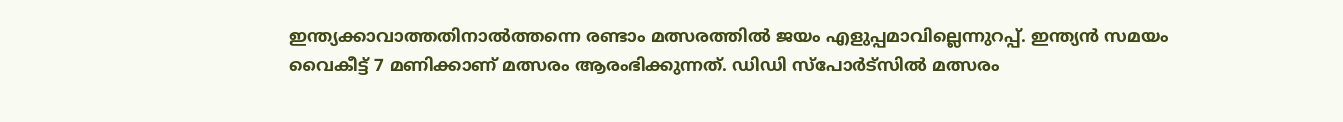ഇന്ത്യക്കാവാത്തതിനാല്‍ത്തന്നെ രണ്ടാം മത്സരത്തില്‍ ജയം എളുപ്പമാവില്ലെന്നുറപ്പ്. ഇന്ത്യന്‍ സമയം വൈകീട്ട് 7 മണിക്കാണ് മത്സരം ആരംഭിക്കുന്നത്. ഡിഡി സ്‌പോര്‍ട്‌സില്‍ മത്സരം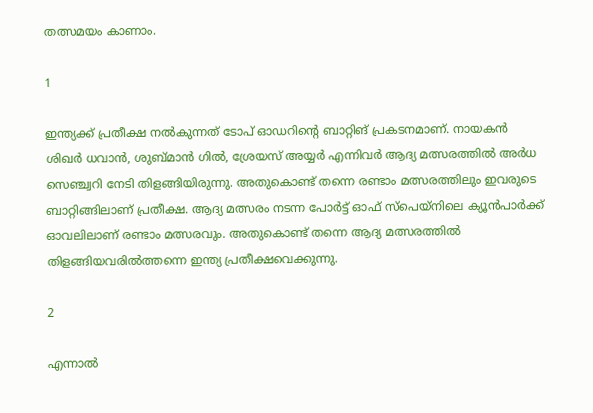തത്സമയം കാണാം.

1

ഇന്ത്യക്ക് പ്രതീക്ഷ നല്‍കുന്നത് ടോപ് ഓഡറിന്റെ ബാറ്റിങ് പ്രകടനമാണ്. നായകന്‍ ശിഖര്‍ ധവാന്‍, ശുബ്മാന്‍ ഗില്‍, ശ്രേയസ് അയ്യര്‍ എന്നിവര്‍ ആദ്യ മത്സരത്തില്‍ അര്‍ധ സെഞ്ച്വറി നേടി തിളങ്ങിയിരുന്നു. അതുകൊണ്ട് തന്നെ രണ്ടാം മത്സരത്തിലും ഇവരുടെ ബാറ്റിങ്ങിലാണ് പ്രതീക്ഷ. ആദ്യ മത്സരം നടന്ന പോര്‍ട്ട് ഓഫ് സ്‌പെയ്‌നിലെ ക്യൂന്‍പാര്‍ക്ക് ഓവലിലാണ് രണ്ടാം മത്സരവും. അതുകൊണ്ട് തന്നെ ആദ്യ മത്സരത്തില്‍ തിളങ്ങിയവരില്‍ത്തന്നെ ഇന്ത്യ പ്രതീക്ഷവെക്കുന്നു.

2

എന്നാല്‍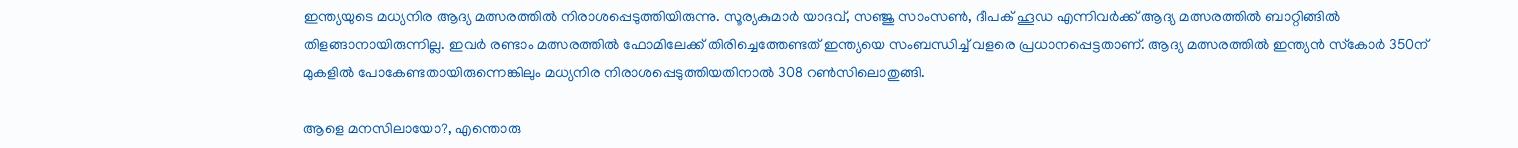ഇന്ത്യയുടെ മധ്യനിര ആദ്യ മത്സരത്തില്‍ നിരാശപ്പെടുത്തിയിരുന്നു. സൂര്യകുമാര്‍ യാദവ്, സഞ്ജു സാംസണ്‍, ദീപക് ഹൂഡ എന്നിവര്‍ക്ക് ആദ്യ മത്സരത്തില്‍ ബാറ്റിങ്ങില്‍ തിളങ്ങാനായിരുന്നില്ല. ഇവര്‍ രണ്ടാം മത്സരത്തില്‍ ഫോമിലേക്ക് തിരിച്ചെത്തേണ്ടത് ഇന്ത്യയെ സംബന്ധിച്ച് വളരെ പ്രധാനപ്പെട്ടതാണ്. ആദ്യ മത്സരത്തില്‍ ഇന്ത്യന്‍ സ്‌കോര്‍ 350ന് മുകളില്‍ പോകേണ്ടതായിരുന്നെങ്കിലും മധ്യനിര നിരാശപ്പെടുത്തിയതിനാല്‍ 308 റണ്‍സിലൊതുങ്ങി.

ആളെ മനസിലായോ?, എന്തൊരു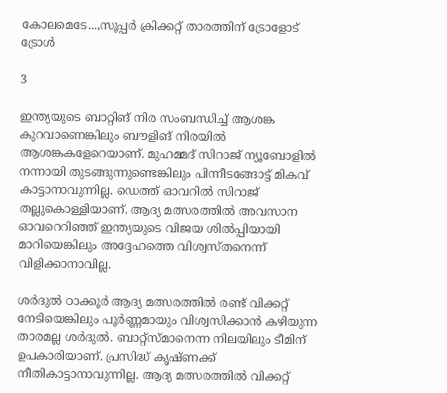കോലമെടേ...,സൂപ്പര്‍ ക്രിക്കറ്റ് താരത്തിന് ട്രോളോട് ട്രോള്‍

3

ഇന്ത്യയുടെ ബാറ്റിങ് നിര സംബന്ധിച്ച് ആശങ്ക കുറവാണെങ്കിലും ബൗളിങ് നിരയില്‍ ആശങ്കകളേറെയാണ്. മുഹമ്മദ് സിറാജ് ന്യൂബോളില്‍ നന്നായി തുടങ്ങുന്നുണ്ടെങ്കിലും പിന്നീടങ്ങോട്ട് മികവ് കാട്ടാനാവുന്നില്ല. ഡെത്ത് ഓവറില്‍ സിറാജ് തല്ലുകൊള്ളിയാണ്. ആദ്യ മത്സരത്തില്‍ അവസാന ഓവറെറിഞ്ഞ് ഇന്ത്യയുടെ വിജയ ശില്‍പ്പിയായി മാറിയെങ്കിലും അദ്ദേഹത്തെ വിശ്വസ്തനെന്ന് വിളിക്കാനാവില്ല.

ശര്‍ദുല്‍ ഠാക്കൂര്‍ ആദ്യ മത്സരത്തില്‍ രണ്ട് വിക്കറ്റ് നേടിയെങ്കിലും പൂര്‍ണ്ണമായും വിശ്വസിക്കാന്‍ കഴിയുന്ന താരമല്ല ശര്‍ദുല്‍. ബാറ്റ്‌സ്മാനെന്ന നിലയിലും ടീമിന് ഉപകാരിയാണ്. പ്രസിദ്ധ് കൃഷ്ണക്ക് നീതികാട്ടാനാവുന്നില്ല. ആദ്യ മത്സരത്തില്‍ വിക്കറ്റ്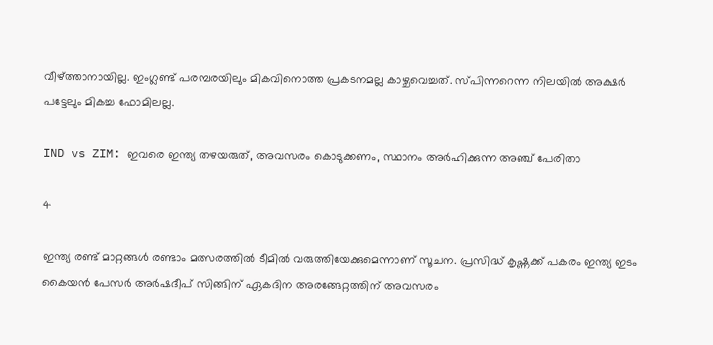വീഴ്ത്താനായില്ല. ഇംഗ്ലണ്ട് പരമ്പരയിലും മികവിനൊത്ത പ്രകടനമല്ല കാഴ്ചവെച്ചത്. സ്പിന്നറെന്ന നിലയില്‍ അക്ഷര്‍ പട്ടേലും മികച്ച ഫോമിലല്ല.

IND vs ZIM: ഇവരെ ഇന്ത്യ തഴയരുത്, അവസരം കൊടുക്കണം, സ്ഥാനം അര്‍ഹിക്കുന്ന അഞ്ച് പേരിതാ

4

ഇന്ത്യ രണ്ട് മാറ്റങ്ങള്‍ രണ്ടാം മത്സരത്തില്‍ ടീമില്‍ വരുത്തിയേക്കുമെന്നാണ് സൂചന. പ്രസിദ്ധ് കൃഷ്ണക്ക് പകരം ഇന്ത്യ ഇടം കൈയന്‍ പേസര്‍ അര്‍ഷദീപ് സിങ്ങിന് ഏകദിന അരങ്ങേറ്റത്തിന് അവസരം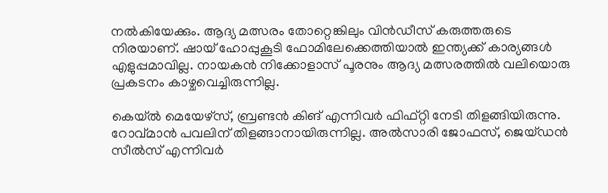നല്‍കിയേക്കും. ആദ്യ മത്സരം തോറ്റെങ്കിലും വിന്‍ഡീസ് കരുത്തരുടെ നിരയാണ്. ഷായ് ഹോപ്പുകൂടി ഫോമിലേക്കെത്തിയാല്‍ ഇന്ത്യക്ക് കാര്യങ്ങള്‍ എളുപ്പമാവില്ല. നായകന്‍ നിക്കോളാസ് പൂരനും ആദ്യ മത്സരത്തില്‍ വലിയൊരു പ്രകടനം കാഴ്ചവെച്ചിരുന്നില്ല.

കെയ്ല്‍ മെയേഴ്‌സ്, ബ്രണ്ടന്‍ കിങ് എന്നിവര്‍ ഫിഫ്റ്റി നേടി തിളങ്ങിയിരുന്നു. റോവ്മാന്‍ പവലിന് തിളങ്ങാനായിരുന്നില്ല. അല്‍സാരി ജോഫസ്, ജെയ്ഡന്‍ സീല്‍സ് എന്നിവര്‍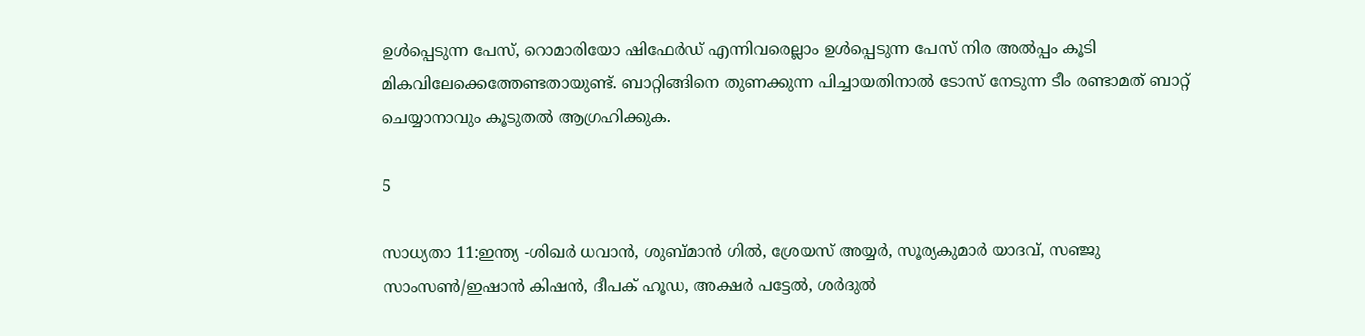ഉള്‍പ്പെടുന്ന പേസ്, റൊമാരിയോ ഷിഫേര്‍ഡ് എന്നിവരെല്ലാം ഉള്‍പ്പെടുന്ന പേസ് നിര അല്‍പ്പം കൂടി മികവിലേക്കെത്തേണ്ടതായുണ്ട്. ബാറ്റിങ്ങിനെ തുണക്കുന്ന പിച്ചായതിനാല്‍ ടോസ് നേടുന്ന ടീം രണ്ടാമത് ബാറ്റ് ചെയ്യാനാവും കൂടുതല്‍ ആഗ്രഹിക്കുക.

5

സാധ്യതാ 11:ഇന്ത്യ -ശിഖര്‍ ധവാന്‍, ശുബ്മാന്‍ ഗില്‍, ശ്രേയസ് അയ്യര്‍, സൂര്യകുമാര്‍ യാദവ്, സഞ്ജു സാംസണ്‍/ഇഷാന്‍ കിഷന്‍, ദീപക് ഹൂഡ, അക്ഷര്‍ പട്ടേല്‍, ശര്‍ദുല്‍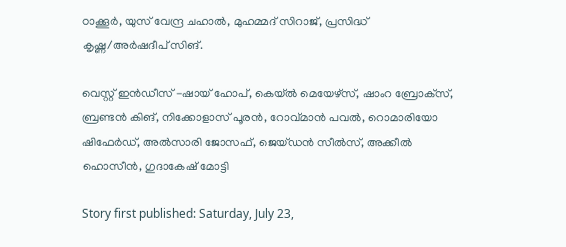ഠാക്കൂര്‍, യുസ് വേന്ദ്ര ചഹാല്‍, മുഹമ്മദ് സിറാജ്, പ്രസിദ്ധ് കൃഷ്ണ/അര്‍ഷദീപ് സിങ്.

വെസ്റ്റ് ഇന്‍ഡീസ് -ഷായ് ഹോപ്, കെയ്ല്‍ മെയേഴ്‌സ്, ഷാംറ ബ്രോക്‌സ്, ബ്രണ്ടന്‍ കിങ്, നിക്കോളാസ് പൂരന്‍, റോവ്മാന്‍ പവല്‍, റൊമാരിയോ ഷിഫേര്‍ഡ്, അല്‍സാരി ജോസഫ്, ജെയ്ഡന്‍ സീല്‍സ്, അക്കീല്‍ ഹൊസീന്‍, ഗുദാകേഷ് മോട്ടി

Story first published: Saturday, July 23,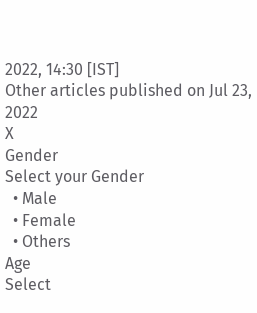2022, 14:30 [IST]
Other articles published on Jul 23, 2022
X
Gender
Select your Gender
  • Male
  • Female
  • Others
Age
Select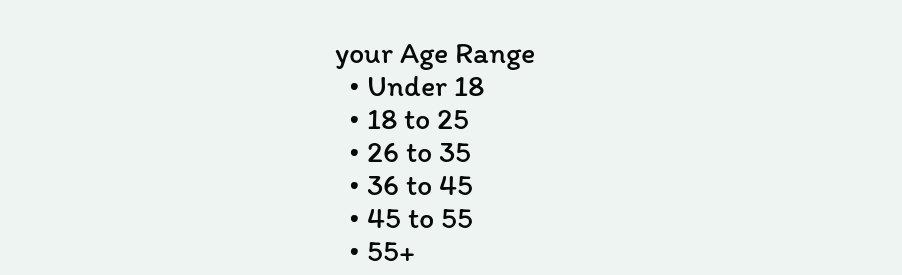your Age Range
  • Under 18
  • 18 to 25
  • 26 to 35
  • 36 to 45
  • 45 to 55
  • 55+